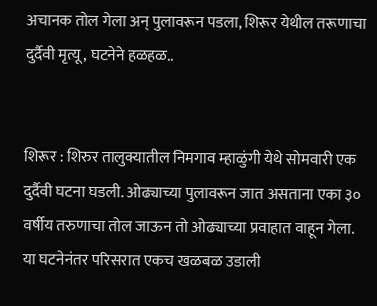अचानक तोल गेला अन् पुलावरून पडला, शिरूर येथील तरूणाचा दुर्दैवी मृत्यू, घटनेने हळहळ..


शिरूर : शिरुर तालुक्यातील निमगाव म्हाळुंगी येथे सोमवारी एक दुर्दैवी घटना घडली. ओढ्याच्या पुलावरून जात असताना एका ३० वर्षीय तरुणाचा तोल जाऊन तो ओढ्याच्या प्रवाहात वाहून गेला. या घटनेनंतर परिसरात एकच खळबळ उडाली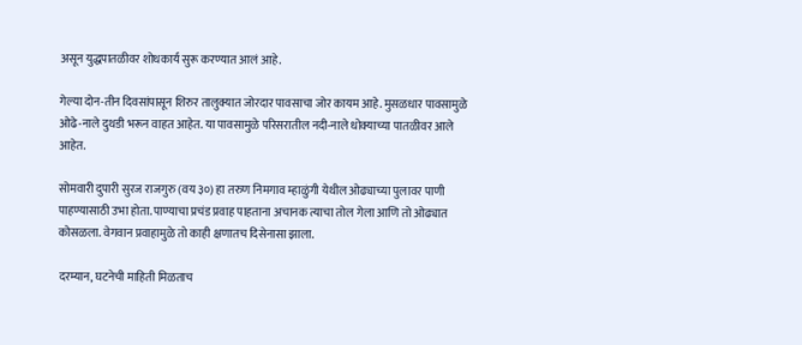असून युद्धपातळीवर शोधकार्य सुरू करण्यात आलं आहे.

गेल्या दोन-तीन दिवसांपासून शिरुर तालुक्यात जोरदार पावसाचा जोर कायम आहे. मुसळधार पावसामुळे ओढे-नाले दुथडी भरून वाहत आहेत. या पावसामुळे परिसरातील नदी-नाले धोक्याच्या पातळीवर आले आहेत.

सोमवारी दुपारी सुरज राजगुरु (वय ३०) हा तरुण निमगाव म्हाळुंगी येथील ओढ्याच्या पुलावर पाणी पाहण्यासाठी उभा होता. पाण्याचा प्रचंड प्रवाह पाहताना अचानक त्याचा तोल गेला आणि तो ओढ्यात कोसळला. वेगवान प्रवाहामुळे तो काही क्षणातच दिसेनासा झाला.

दरम्यान, घटनेची माहिती मिळताच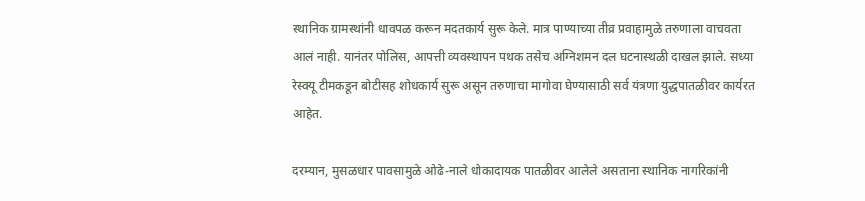स्थानिक ग्रामस्थांनी धावपळ करून मदतकार्य सुरू केले. मात्र पाण्याच्या तीव्र प्रवाहामुळे तरुणाला वाचवता आलं नाही. यानंतर पोलिस, आपत्ती व्यवस्थापन पथक तसेच अग्निशमन दल घटनास्थळी दाखल झाले. सध्या रेस्क्यू टीमकडून बोटीसह शोधकार्य सुरू असून तरुणाचा मागोवा घेण्यासाठी सर्व यंत्रणा युद्धपातळीवर कार्यरत आहेत.

दरम्यान, मुसळधार पावसामुळे ओढे-नाले धोकादायक पातळीवर आलेले असताना स्थानिक नागरिकांनी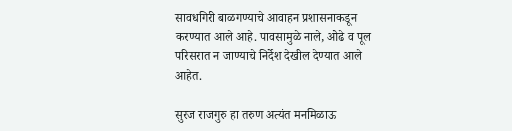सावधगिरी बाळगण्याचे आवाहन प्रशासनाकडून करण्यात आले आहे. पावसामुळे नाले, ओढे व पूल परिसरात न जाण्याचे निर्देश देखील देण्यात आले आहेत.

सुरज राजगुरु हा तरुण अत्यंत मनमिळाऊ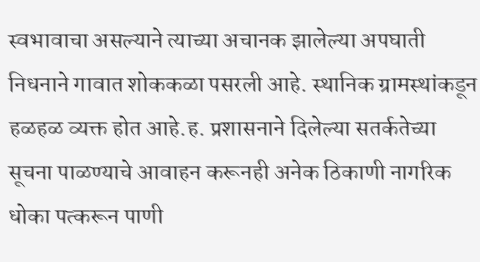स्वभावाचा असल्याने त्याच्या अचानक झालेल्या अपघाती निधनाने गावात शोककळा पसरली आहे. स्थानिक ग्रामस्थांकडून हळहळ व्यक्त होत आहे.ह. प्रशासनाने दिलेल्या सतर्कतेच्या सूचना पाळण्याचे आवाहन करूनही अनेक ठिकाणी नागरिक धोका पत्करून पाणी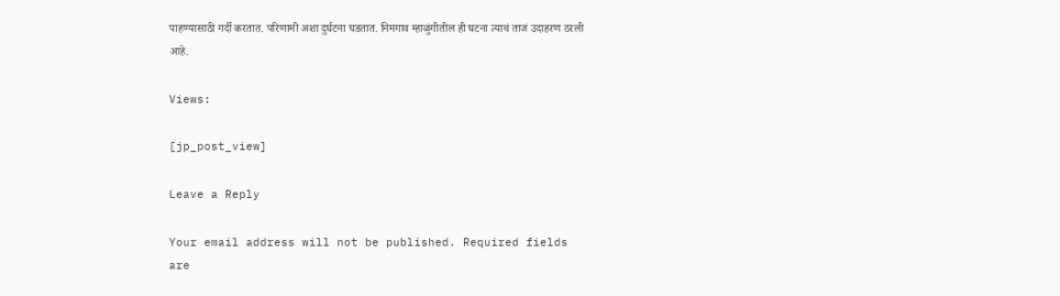पाहण्यासाठी गर्दी करतात. परिणामी अशा दुर्घटना घडतात. निमगाव म्हाळुंगीतील ही घटना त्याचं ताजं उदाहरण ठरली आहे.

Views:

[jp_post_view]

Leave a Reply

Your email address will not be published. Required fields are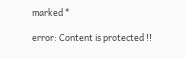marked *

error: Content is protected !!